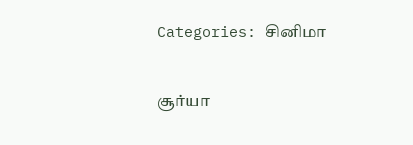Categories: சினிமா

சூர்யா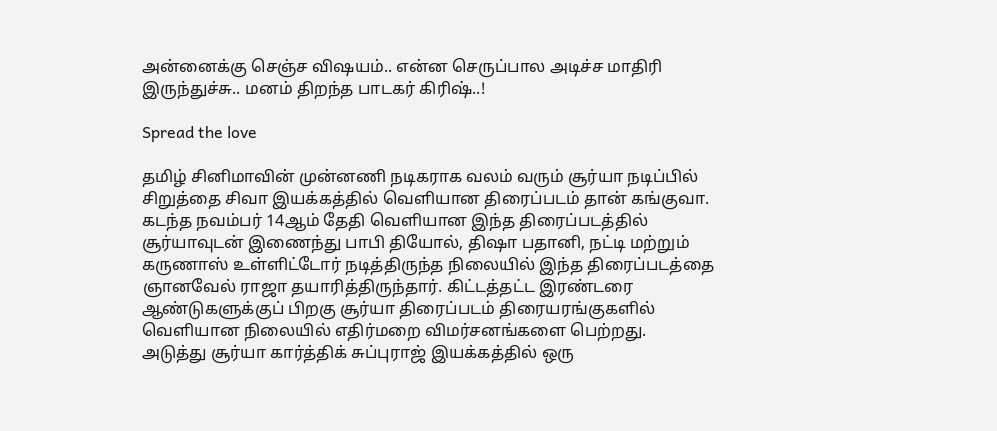அன்னைக்கு செஞ்ச விஷயம்.. என்ன செருப்பால அடிச்ச மாதிரி இருந்துச்சு.. மனம் திறந்த பாடகர் கிரிஷ்..!

Spread the love

தமிழ் சினிமாவின் முன்னணி நடிகராக வலம் வரும் சூர்யா நடிப்பில் சிறுத்தை சிவா இயக்கத்தில் வெளியான திரைப்படம் தான் கங்குவா. கடந்த நவம்பர் 14ஆம் தேதி வெளியான இந்த திரைப்படத்தில் சூர்யாவுடன் இணைந்து பாபி தியோல், திஷா பதானி, நட்டி மற்றும் கருணாஸ் உள்ளிட்டோர் நடித்திருந்த நிலையில் இந்த திரைப்படத்தை ஞானவேல் ராஜா தயாரித்திருந்தார். கிட்டத்தட்ட இரண்டரை ஆண்டுகளுக்குப் பிறகு சூர்யா திரைப்படம் திரையரங்குகளில் வெளியான நிலையில் எதிர்மறை விமர்சனங்களை பெற்றது. அடுத்து சூர்யா கார்த்திக் சுப்புராஜ் இயக்கத்தில் ஒரு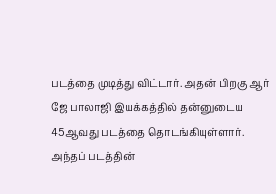படத்தை முடித்து விட்டார். அதன் பிறகு ஆர் ஜே பாலாஜி இயக்கத்தில் தன்னுடைய 45ஆவது படத்தை தொடங்கியுள்ளார். அந்தப் படத்தின்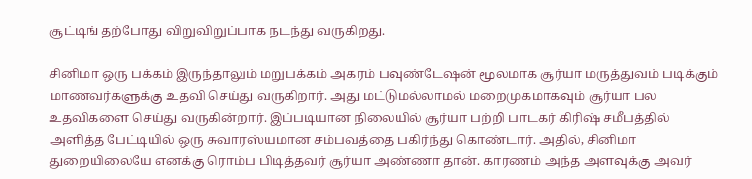சூட்டிங் தற்போது விறுவிறுப்பாக நடந்து வருகிறது.

சினிமா ஒரு பக்கம் இருந்தாலும் மறுபக்கம் அகரம் பவுண்டேஷன் மூலமாக சூர்யா மருத்துவம் படிக்கும் மாணவர்களுக்கு உதவி செய்து வருகிறார். அது மட்டுமல்லாமல் மறைமுகமாகவும் சூர்யா பல உதவிகளை செய்து வருகின்றார். இப்படியான நிலையில் சூர்யா பற்றி பாடகர் கிரிஷ் சமீபத்தில் அளித்த பேட்டியில் ஒரு சுவாரஸ்யமான சம்பவத்தை பகிர்ந்து கொண்டார். அதில், சினிமா துறையிலையே எனக்கு ரொம்ப பிடித்தவர் சூர்யா அண்ணா தான். காரணம் அந்த அளவுக்கு அவர்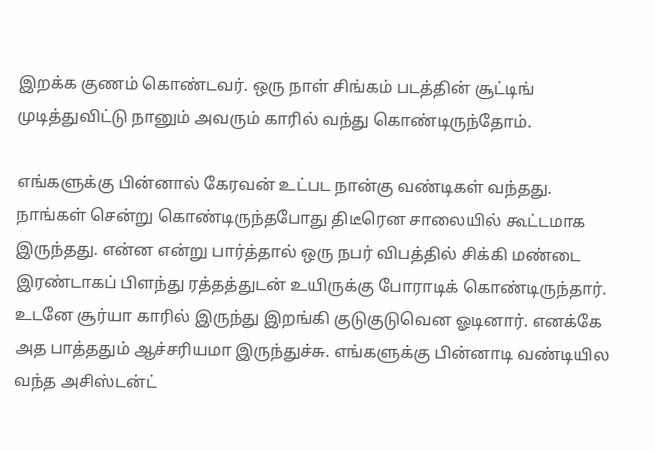இறக்க குணம் கொண்டவர். ஒரு நாள் சிங்கம் படத்தின் சூட்டிங் முடித்துவிட்டு நானும் அவரும் காரில் வந்து கொண்டிருந்தோம்.

எங்களுக்கு பின்னால் கேரவன் உட்பட நான்கு வண்டிகள் வந்தது. நாங்கள் சென்று கொண்டிருந்தபோது திடீரென சாலையில் கூட்டமாக இருந்தது. என்ன என்று பார்த்தால் ஒரு நபர் விபத்தில் சிக்கி மண்டை இரண்டாகப் பிளந்து ரத்தத்துடன் உயிருக்கு போராடிக் கொண்டிருந்தார். உடனே சூர்யா காரில் இருந்து இறங்கி குடுகுடுவென ஓடினார். எனக்கே அத பாத்ததும் ஆச்சரியமா இருந்துச்சு. எங்களுக்கு பின்னாடி வண்டியில வந்த அசிஸ்டன்ட்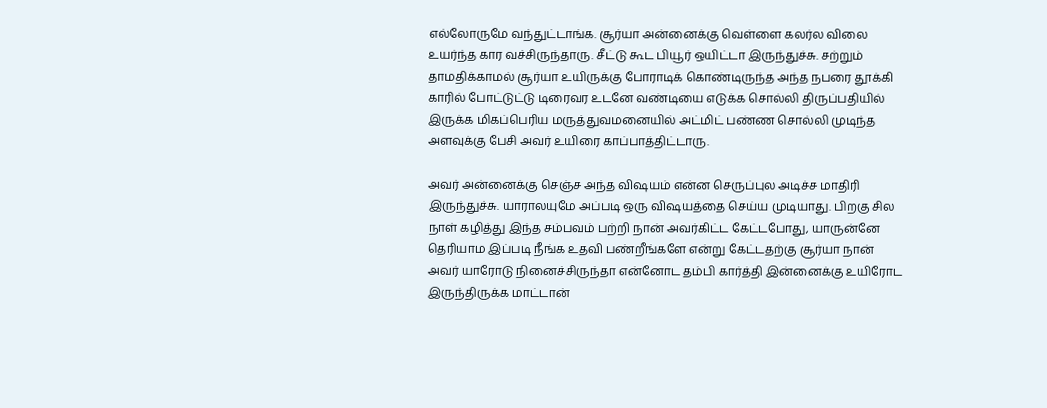எல்லோருமே வந்துட்டாங்க. சூர்யா அன்னைக்கு வெள்ளை கலர்ல விலை உயர்ந்த கார வச்சிருந்தாரு. சீட்டு கூட பியூர் ஒயிட்டா இருந்துச்சு. சற்றும் தாமதிக்காமல் சூர்யா உயிருக்கு போராடிக் கொண்டிருந்த அந்த நபரை தூக்கி காரில் போட்டுட்டு டிரைவர உடனே வண்டியை எடுக்க சொல்லி திருப்பதியில் இருக்க மிகப்பெரிய மருத்துவமனையில் அட்மிட் பண்ண சொல்லி முடிந்த அளவுக்கு பேசி அவர் உயிரை காப்பாத்திட்டாரு.

அவர் அன்னைக்கு செஞ்ச அந்த விஷயம் என்ன செருப்புல அடிச்ச மாதிரி இருந்துச்சு. யாராலயுமே அப்படி ஒரு விஷயத்தை செய்ய முடியாது. பிறகு சில நாள் கழித்து இந்த சம்பவம் பற்றி நான் அவர்கிட்ட கேட்டபோது, யாருன்னே தெரியாம இப்படி நீங்க உதவி பண்றீங்களே என்று கேட்டதற்கு சூர்யா நான் அவர் யாரோடு நினைச்சிருந்தா என்னோட தம்பி கார்த்தி இன்னைக்கு உயிரோட இருந்திருக்க மாட்டான்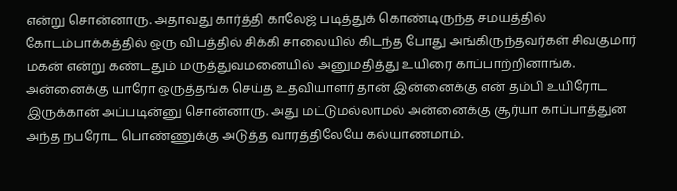என்று சொன்னாரு. அதாவது கார்த்தி காலேஜ் படித்துக் கொண்டிருந்த சமயத்தில் கோடம்பாக்கத்தில் ஒரு விபத்தில் சிக்கி சாலையில் கிடந்த போது அங்கிருந்தவர்கள் சிவகுமார் மகன் என்று கண்டதும் மருத்துவமனையில் அனுமதித்து உயிரை காப்பாற்றினாங்க. அன்னைக்கு யாரோ ஒருத்தங்க செய்த உதவியாளர் தான் இன்னைக்கு என் தம்பி உயிரோட இருக்கான் அப்படின்னு சொன்னாரு. அது மட்டுமல்லாமல் அன்னைக்கு சூர்யா காப்பாத்துன அந்த நபரோட பொண்ணுக்கு அடுத்த வாரத்திலேயே கல்யாணமாம்.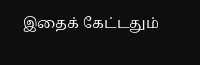இதைக் கேட்டதும்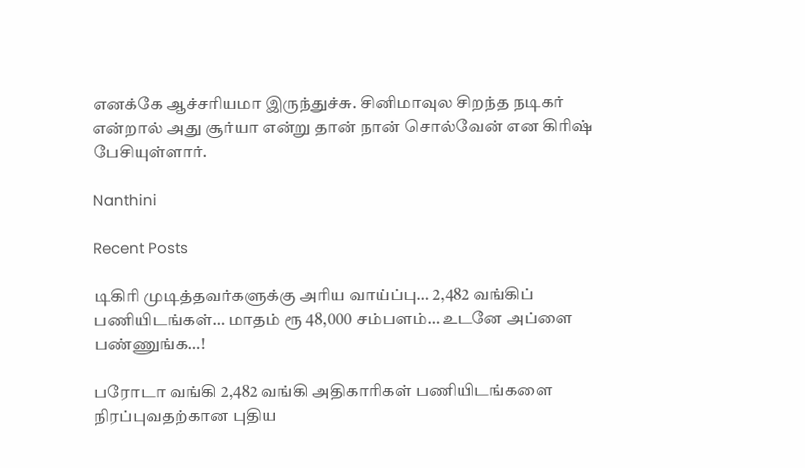எனக்கே ஆச்சரியமா இருந்துச்சு. சினிமாவுல சிறந்த நடிகர் என்றால் அது சூர்யா என்று தான் நான் சொல்வேன் என கிரிஷ் பேசியுள்ளார்.

Nanthini

Recent Posts

டிகிரி முடித்தவர்களுக்கு அரிய வாய்ப்பு… 2,482 வங்கிப் பணியிடங்கள்… மாதம் ரூ 48,000 சம்பளம்… உடனே அப்ளை பண்ணுங்க…!

பரோடா வங்கி 2,482 வங்கி அதிகாரிகள் பணியிடங்களை நிரப்புவதற்கான புதிய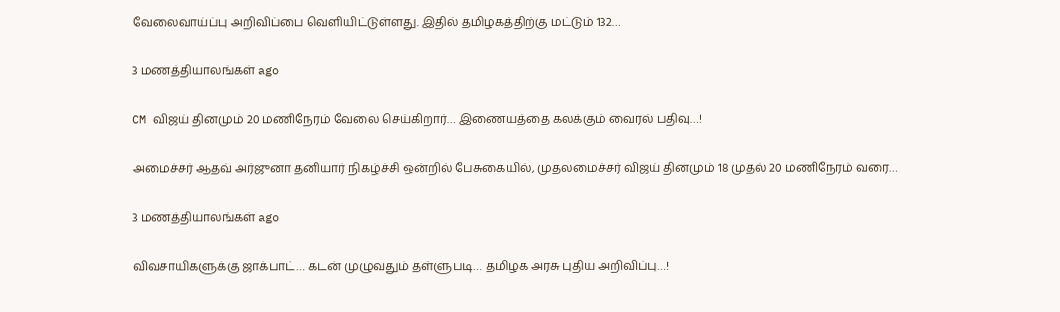வேலைவாய்ப்பு அறிவிப்பை வெளியிட்டுள்ளது. இதில் தமிழகத்திற்கு மட்டும் 132…

3 மணத்தியாலங்கள் ago

CM விஜய் தினமும் 20 மணிநேரம் வேலை செய்கிறார்… இணையத்தை கலக்கும் வைரல் பதிவு…!

அமைச்சர் ஆதவ் அர்ஜுனா தனியார் நிகழ்ச்சி ஒன்றில் பேசுகையில், முதலமைச்சர் விஜய் தினமும் 18 முதல் 20 மணிநேரம் வரை…

3 மணத்தியாலங்கள் ago

விவசாயிகளுக்கு ஜாக்பாட்… கடன் முழுவதும் தள்ளுபடி… தமிழக அரசு புதிய அறிவிப்பு…!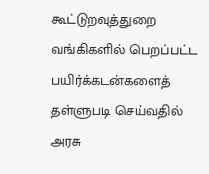கூட்டுறவுத்துறை வங்கிகளில் பெறப்பட்ட பயிர்க்கடன்களைத் தள்ளுபடி செய்வதில் அரசு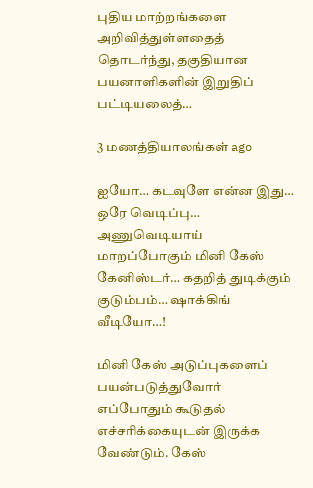புதிய மாற்றங்களை அறிவித்துள்ளதைத் தொடர்ந்து, தகுதியான பயனாளிகளின் இறுதிப் பட்டியலைத்…

3 மணத்தியாலங்கள் ago

ஐயோ… கடவுளே என்ன இது… ஒரே வெடிப்பு… அணுவெடியாய் மாறப்போகும் மினி கேஸ் கேனிஸ்டர்… கதறித் துடிக்கும் குடும்பம்… ஷாக்கிங் வீடியோ…!

மினி கேஸ் அடுப்புகளைப் பயன்படுத்துவோர் எப்போதும் கூடுதல் எச்சரிக்கையுடன் இருக்க வேண்டும். கேஸ்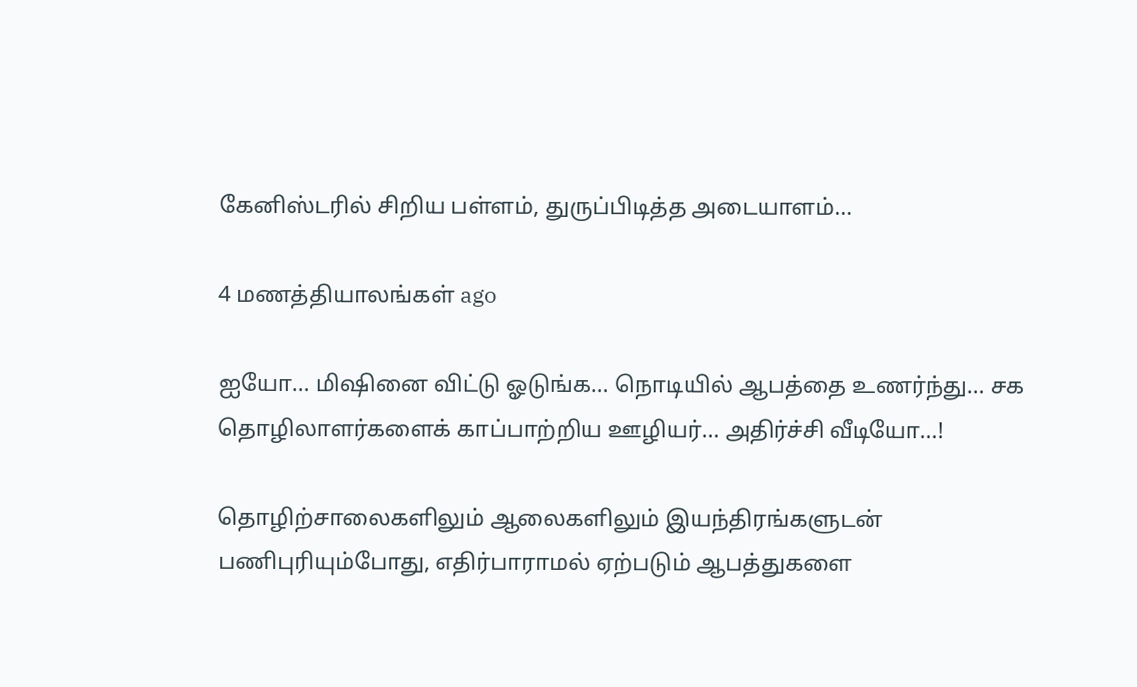கேனிஸ்டரில் சிறிய பள்ளம், துருப்பிடித்த அடையாளம்…

4 மணத்தியாலங்கள் ago

ஐயோ… மிஷினை விட்டு ஓடுங்க… நொடியில் ஆபத்தை உணர்ந்து… சக தொழிலாளர்களைக் காப்பாற்றிய ஊழியர்… அதிர்ச்சி வீடியோ…!

தொழிற்சாலைகளிலும் ஆலைகளிலும் இயந்திரங்களுடன் பணிபுரியும்போது, எதிர்பாராமல் ஏற்படும் ஆபத்துகளை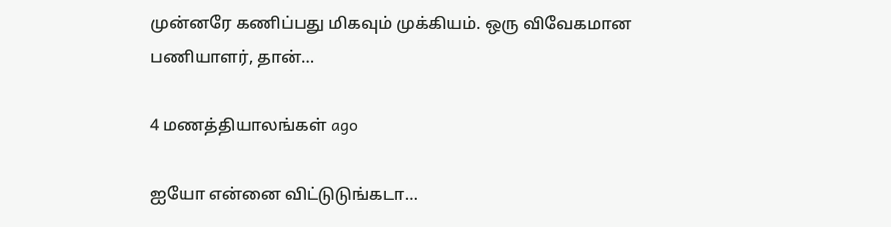முன்னரே கணிப்பது மிகவும் முக்கியம். ஒரு விவேகமான பணியாளர், தான்…

4 மணத்தியாலங்கள் ago

ஐயோ என்னை விட்டுடுங்கடா…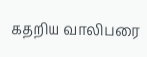கதறிய வாலிபரை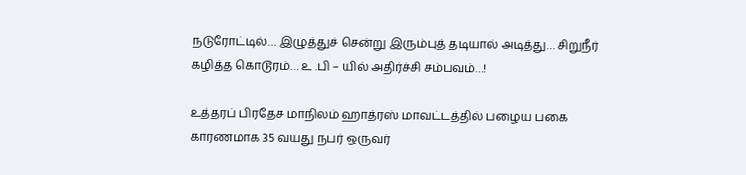நடுரோட்டில்… இழுத்துச் சென்று இரும்புத் தடியால் அடித்து… சிறுநீர் கழித்த கொடூரம்… உ .பி – யில் அதிர்ச்சி சம்பவம்…!

உத்தரப் பிரதேச மாநிலம் ஹாத்ரஸ் மாவட்டத்தில் பழைய பகை காரணமாக 35 வயது நபர் ஒருவர்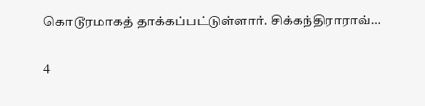கொடூரமாகத் தாக்கப்பட்டுள்ளார். சிக்கந்திராராவ்…

4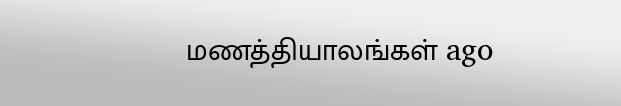மணத்தியாலங்கள் ago